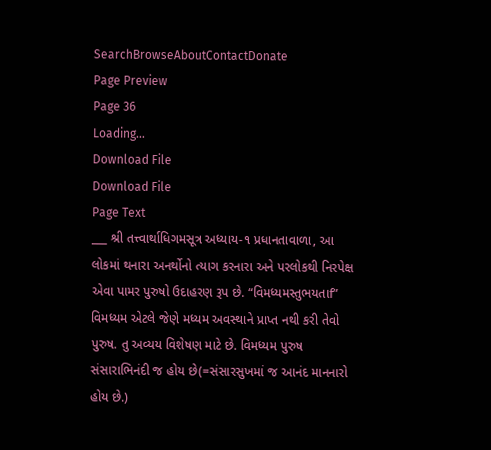SearchBrowseAboutContactDonate
Page Preview
Page 36
Loading...
Download File
Download File
Page Text
___ શ્રી તત્ત્વાર્થાધિગમસૂત્ર અધ્યાય-૧ પ્રધાનતાવાળા, આ લોકમાં થનારા અનર્થોનો ત્યાગ કરનારા અને પરલોકથી નિરપેક્ષ એવા પામર પુરુષો ઉદાહરણ રૂપ છે. “વિમધ્યમસ્તુભયતાf” વિમધ્યમ એટલે જેણે મધ્યમ અવસ્થાને પ્રાપ્ત નથી કરી તેવો પુરુષ. તુ અવ્યય વિશેષણ માટે છે. વિમધ્યમ પુરુષ સંસારાભિનંદી જ હોય છે(=સંસારસુખમાં જ આનંદ માનનારો હોય છે.)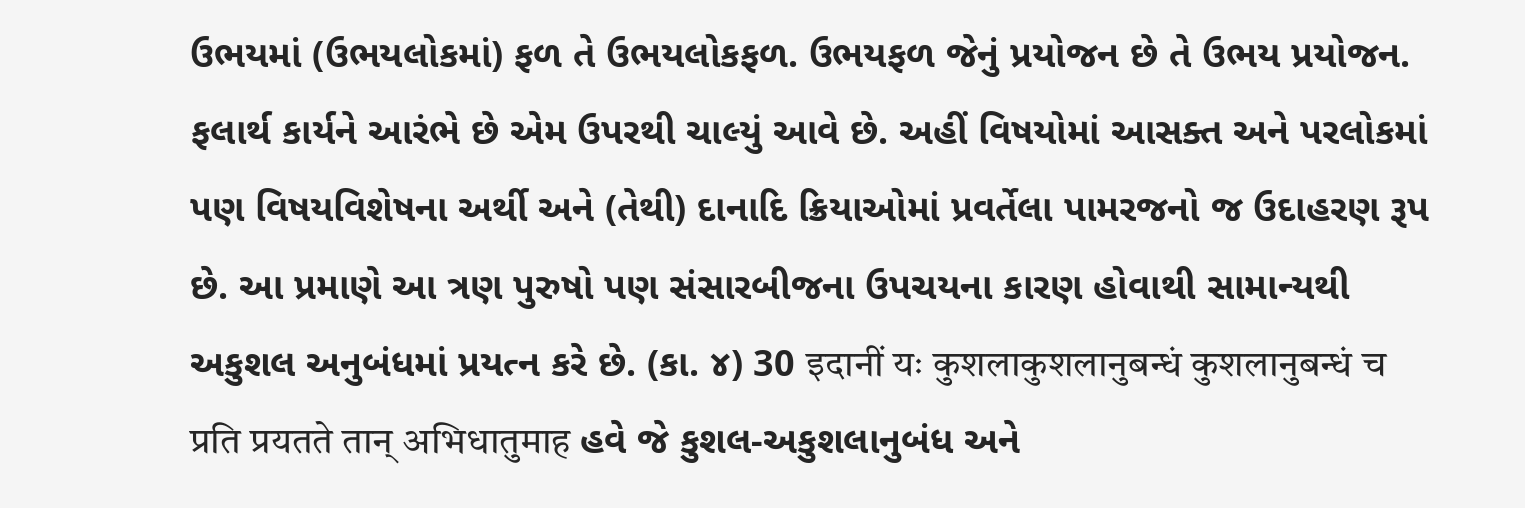ઉભયમાં (ઉભયલોકમાં) ફળ તે ઉભયલોકફળ. ઉભયફળ જેનું પ્રયોજન છે તે ઉભય પ્રયોજન. ફલાર્થ કાર્યને આરંભે છે એમ ઉપરથી ચાલ્યું આવે છે. અહીં વિષયોમાં આસક્ત અને પરલોકમાં પણ વિષયવિશેષના અર્થી અને (તેથી) દાનાદિ ક્રિયાઓમાં પ્રવર્તેલા પામરજનો જ ઉદાહરણ રૂપ છે. આ પ્રમાણે આ ત્રણ પુરુષો પણ સંસારબીજના ઉપચયના કારણ હોવાથી સામાન્યથી અકુશલ અનુબંધમાં પ્રયત્ન કરે છે. (કા. ૪) 30 इदानीं यः कुशलाकुशलानुबन्धं कुशलानुबन्धं च प्रति प्रयतते तान् अभिधातुमाह હવે જે કુશલ-અકુશલાનુબંધ અને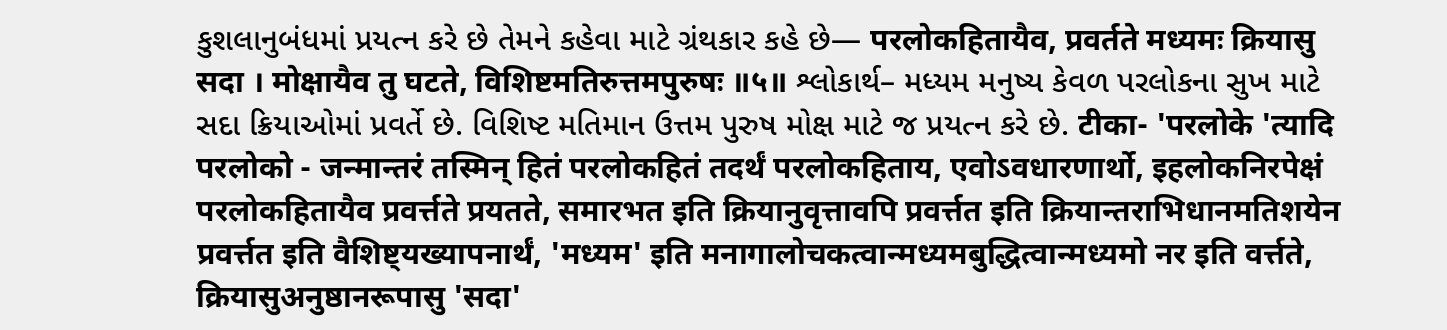કુશલાનુબંધમાં પ્રયત્ન કરે છે તેમને કહેવા માટે ગ્રંથકાર કહે છે— परलोकहितायैव, प्रवर्तते मध्यमः क्रियासु सदा । मोक्षायैव तु घटते, विशिष्टमतिरुत्तमपुरुषः ॥५॥ શ્લોકાર્થ– મધ્યમ મનુષ્ય કેવળ પરલોકના સુખ માટે સદા ક્રિયાઓમાં પ્રવર્તે છે. વિશિષ્ટ મતિમાન ઉત્તમ પુરુષ મોક્ષ માટે જ પ્રયત્ન કરે છે. टीका- 'परलोके 'त्यादि परलोको - जन्मान्तरं तस्मिन् हितं परलोकहितं तदर्थं परलोकहिताय, एवोऽवधारणार्थो, इहलोकनिरपेक्षं परलोकहितायैव प्रवर्त्तते प्रयतते, समारभत इति क्रियानुवृत्तावपि प्रवर्त्तत इति क्रियान्तराभिधानमतिशयेन प्रवर्त्तत इति वैशिष्ट्यख्यापनार्थं, 'मध्यम' इति मनागालोचकत्वान्मध्यमबुद्धित्वान्मध्यमो नर इति वर्त्तते, क्रियासुअनुष्ठानरूपासु 'सदा'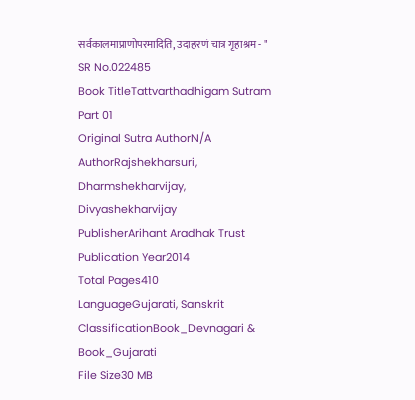सर्वकालमाप्राणोपरमादिति, उदाहरणं चात्र गृहाश्रम - "
SR No.022485
Book TitleTattvarthadhigam Sutram Part 01
Original Sutra AuthorN/A
AuthorRajshekharsuri, Dharmshekharvijay, Divyashekharvijay
PublisherArihant Aradhak Trust
Publication Year2014
Total Pages410
LanguageGujarati, Sanskrit
ClassificationBook_Devnagari & Book_Gujarati
File Size30 MB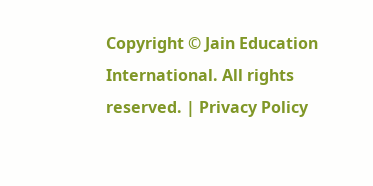Copyright © Jain Education International. All rights reserved. | Privacy Policy